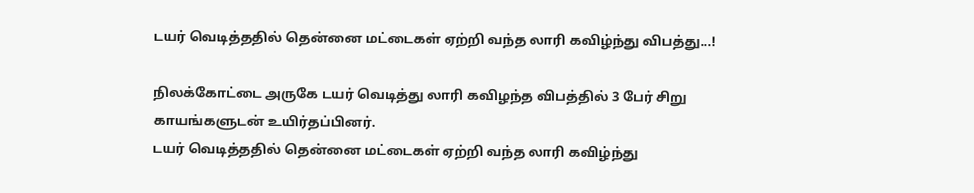டயர் வெடித்ததில் தென்னை மட்டைகள் ஏற்றி வந்த லாரி கவிழ்ந்து விபத்து...!

நிலக்கோட்டை அருகே டயர் வெடித்து லாரி கவிழந்த விபத்தில் 3 பேர் சிறு காயங்களுடன் உயிர்தப்பினர்.
டயர் வெடித்ததில் தென்னை மட்டைகள் ஏற்றி வந்த லாரி கவிழ்ந்து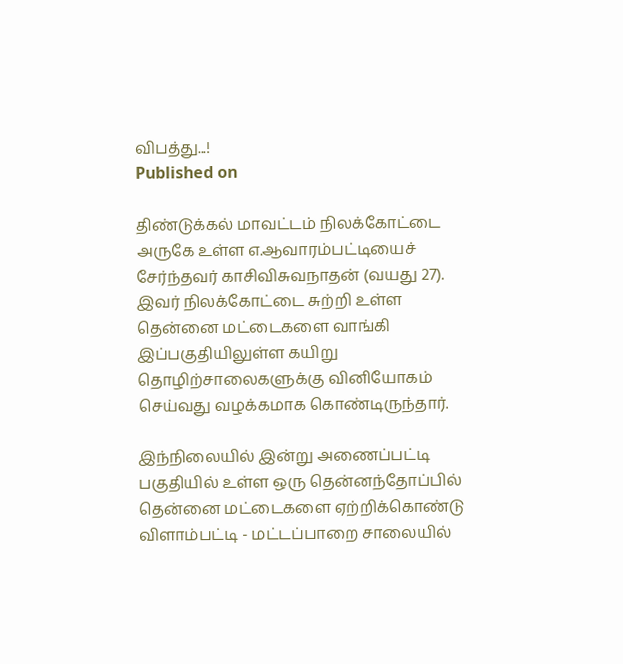விபத்து...!
Published on

திண்டுக்கல் மாவட்டம் நிலக்கோட்டை அருகே உள்ள எ.ஆவாரம்பட்டியைச் சேர்ந்தவர் காசிவிசுவநாதன் (வயது 27). இவர் நிலக்கோட்டை சுற்றி உள்ள தென்னை மட்டைகளை வாங்கி இப்பகுதியிலுள்ள கயிறு தொழிற்சாலைகளுக்கு வினியோகம் செய்வது வழக்கமாக கொண்டிருந்தார்.

இந்நிலையில் இன்று அணைப்பட்டி பகுதியில் உள்ள ஒரு தென்னந்தோப்பில் தென்னை மட்டைகளை ஏற்றிக்கொண்டு விளாம்பட்டி - மட்டப்பாறை சாலையில்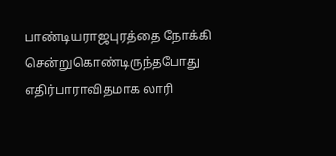பாண்டியராஜபுரத்தை நோக்கி சென்றுகொண்டிருந்தபோது எதிர்பாராவிதமாக லாரி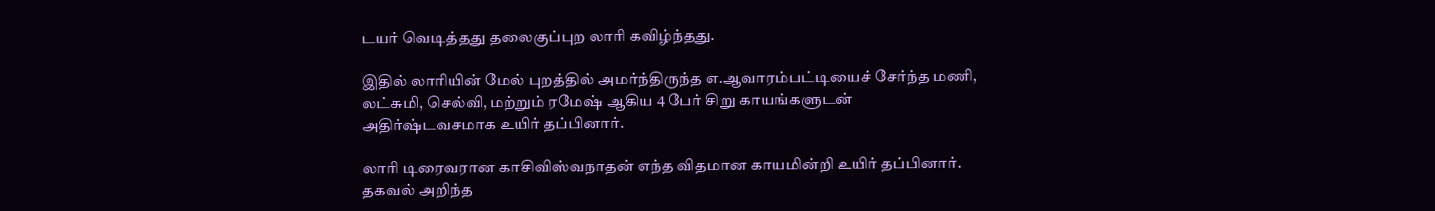டயர் வெடித்தது தலைகுப்புற லாரி கவிழ்ந்தது.

இதில் லாரியின் மேல் புறத்தில் அமர்ந்திருந்த எ.ஆவாரம்பட்டியைச் சேர்ந்த மணி, லட்சுமி, செல்வி, மற்றும் ரமேஷ் ஆகிய 4 பேர் சிறு காயங்களுடன் அதிர்ஷ்டவசமாக உயிர் தப்பினார்.

லாரி டிரைவரான காசிவிஸ்வநாதன் எந்த விதமான காயமின்றி உயிர் தப்பினார். தகவல் அறிந்த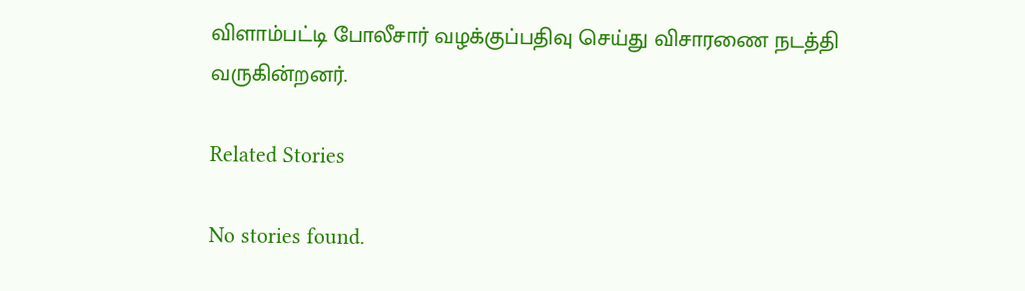விளாம்பட்டி போலீசார் வழக்குப்பதிவு செய்து விசாரணை நடத்தி வருகின்றனர்.

Related Stories

No stories found.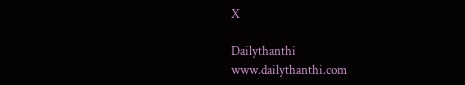X

Dailythanthi
www.dailythanthi.com